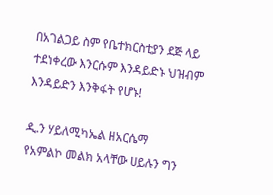በአገልጋይ ስም የቤተክርስቲያን ደጅ ላይ ተደነቀረው እንርሱም እንዳይድኑ ህዝብም እንዳይድን እንቅፋት የሆኑ!

ዲ.ን ሃይለሚካኤል ዘአርሴማ
የአምልኮ መልክ አላቸው ሀይሉን ግን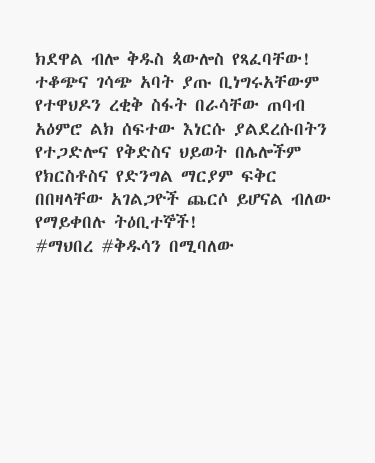ክደዋል ብሎ ቅዱስ ጳውሎስ የጻፈባቸው!
ተቆጭና ገሳጭ አባት ያጡ ቢነግሩአቸውም የተዋህዶን ረቂቅ ስፋት በራሳቸው ጠባብ አዕምሮ ልክ ሰፍተው እነርሱ ያልደረሱበትን የተጋድሎና የቅድስና ህይወት በሌሎችም የክርስቶስና የድንግል ማርያም ፍቅር በበዛላቸው አገልጋዮች ጨርሶ ይሆናል ብለው የማይቀበሉ ትዕቢተኞች!
#ማህበረ #ቅዱሳን በሚባለው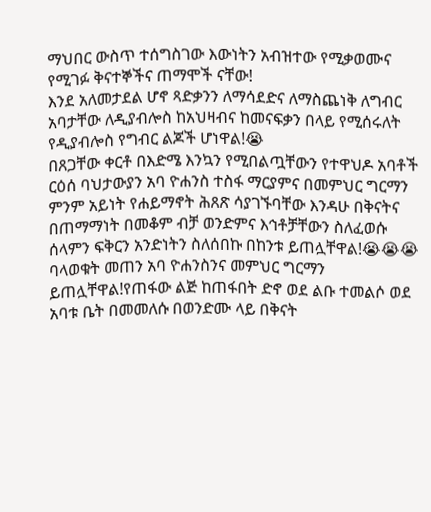ማህበር ውስጥ ተሰግስገው እውነትን አብዝተው የሚቃወሙና የሚገፉ ቅናተኞችና ጠማሞች ናቸው!
እንደ አለመታደል ሆኖ ጻድቃንን ለማሳደድና ለማስጨነቅ ለግብር አባታቸው ለዲያብሎስ ከአህዛብና ከመናፍቃን በላይ የሚሰሩለት የዲያብሎስ የግብር ልጆች ሆነዋል!😭
በጸጋቸው ቀርቶ በእድሜ እንኳን የሚበልጧቸውን የተዋህዶ አባቶች ርዕሰ ባህታውያን አባ ዮሐንስ ተስፋ ማርያምና በመምህር ግርማን ምንም አይነት የሐይማኖት ሕጸጽ ሳያገኙባቸው እንዳሁ በቅናትና በጠማማነት በመቆም ብቻ ወንድምና እኅቶቻቸውን ስለፈወሱ ሰላምን ፍቅርን አንድነትን ስለሰበኩ በከንቱ ይጠሏቸዋል!😭😭😭
ባላወቁት መጠን አባ ዮሐንስንና መምህር ግርማን ይጠሏቸዋል!የጠፋው ልጅ ከጠፋበት ድኖ ወደ ልቡ ተመልሶ ወደ አባቱ ቤት በመመለሱ በወንድሙ ላይ በቅናት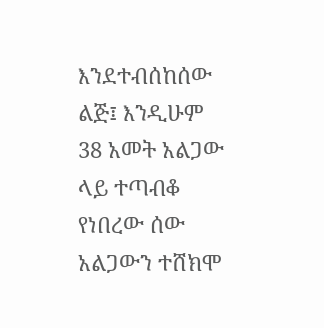እንደተብሰከሰው ልጅ፤ እንዲሁም 38 አመት አልጋው ላይ ተጣብቆ የነበረው ሰው አልጋውን ተሸክሞ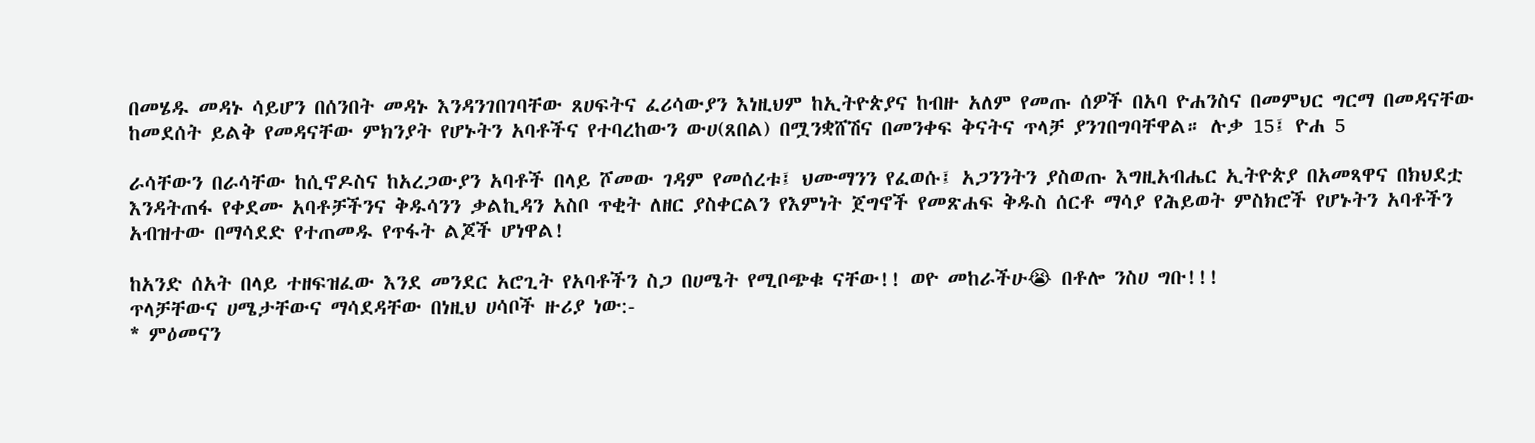በመሄዱ መዳኑ ሳይሆን በሰንበት መዳኑ እንዳንገበገባቸው ጸሀፍትና ፈሪሳውያን እነዚህም ከኢትዮጵያና ከብዙ አለም የመጡ ሰዎች በአባ ዮሐንስና በመምህር ግርማ በመዳናቸው ከመደሰት ይልቅ የመዳናቸው ምክንያት የሆኑትን አባቶችና የተባረከውን ውሀ(ጸበል) በሟንቋሸሽና በመንቀፍ ቅናትና ጥላቻ ያንገበግባቸዋል። ሉቃ 15፤ ዮሐ 5

ራሳቸውን በራሳቸው ከሲኖዶስና ከአረጋውያን አባቶች በላይ ሾመው ገዳም የመሰረቱ፤ ህሙማንን የፈወሱ፤ አጋንንትን ያስወጡ እግዚአብሔር ኢትዮጵያ በአመጻዋና በክህደቷ እንዳትጠፋ የቀደሙ አባቶቻችንና ቅዱሳንን ቃልኪዳን አስቦ ጥቂት ለዘር ያስቀርልን የእምነት ጀግኖች የመጽሐፍ ቅዱስ ሰርቶ ማሳያ የሕይወት ምስክሮች የሆኑትን አባቶችን አብዝተው በማሳደድ የተጠመዱ የጥፋት ልጆች ሆነዋል!

ከአንድ ሰአት በላይ ተዘፍዝፈው እንደ መንደር አሮጊት የአባቶችን ስጋ በሀሜት የሚቦጭቁ ናቸው!! ወዮ መከራችሁ😭 በቶሎ ንስሀ ግቡ!!!
ጥላቻቸውና ሀሜታቸውና ማሳደዳቸው በነዚህ ሀሳቦች ዙሪያ ነው:-
* ምዕመናን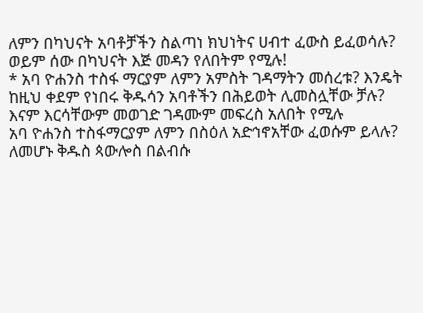ለምን በካህናት አባቶቻችን ስልጣነ ክህነትና ሀብተ ፈውስ ይፈወሳሉ? ወይም ሰው በካህናት እጅ መዳን የለበትም የሚሉ!
* አባ ዮሐንስ ተስፋ ማርያም ለምን አምስት ገዳማትን መሰረቱ? እንዴት ከዚህ ቀደም የነበሩ ቅዱሳን አባቶችን በሕይወት ሊመስሏቸው ቻሉ? እናም እርሳቸውም መወገድ ገዳሙም መፍረስ አለበት የሚሉ
አባ ዮሐንስ ተስፋማርያም ለምን በስዕለ አድኅኖአቸው ፈወሱም ይላሉ?
ለመሆኑ ቅዱስ ጳውሎስ በልብሱ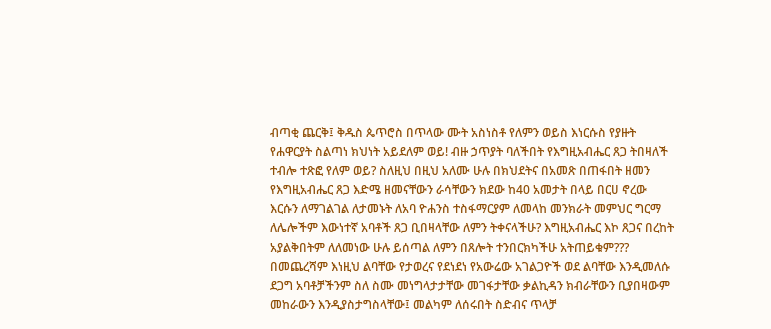ብጣቂ ጨርቅ፤ ቅዱስ ጴጥሮስ በጥላው ሙት አስነስቶ የለምን ወይስ እነርሱስ የያዙት የሐዋርያት ስልጣነ ክህነት አይደለም ወይ! ብዙ ኃጥያት ባለችበት የእግዚአብሔር ጸጋ ትበዛለች ተብሎ ተጽፎ የለም ወይ? ስለዚህ በዚህ አለሙ ሁሉ በክህደትና በአመጽ በጠፋበት ዘመን የእግዚአብሔር ጸጋ እድሜ ዘመናቸውን ራሳቸውን ክደው ከ40 አመታት በላይ በርሀ ኖረው እርሱን ለማገልገል ለታመኑት ለአባ ዮሐንስ ተስፋማርያም ለመላከ መንክራት መምህር ግርማ ለሌሎችም እውነተኛ አባቶች ጸጋ ቢበዛላቸው ለምን ትቀናላችሁ? እግዚአብሔር እኮ ጸጋና በረከት አያልቅበትም ለለመነው ሁሉ ይሰጣል ለምን በጸሎት ተንበርክካችሁ አትጠይቁም???
በመጨረሻም እነዚህ ልባቸው የታወረና የደነደነ የአውሬው አገልጋዮች ወደ ልባቸው እንዲመለሱ ደጋግ አባቶቻችንም ስለ ስሙ መነግላታታቸው መገፋታቸው ቃልኪዳን ክብራቸውን ቢያበዛውም መከራውን እንዲያስታግስላቸው፤ መልካም ለሰሩበት ስድብና ጥላቻ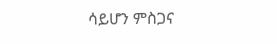ሳይሆን ምስጋና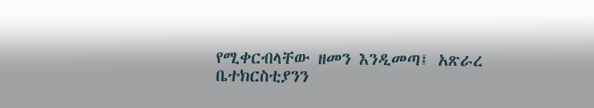የሚቀርብላቸው ዘመን እንዲመጣ፤ አጽራረ ቤተክርስቲያንን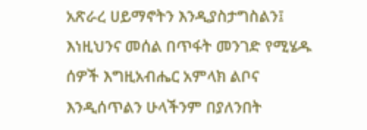አጽራረ ሀይማኖትን እንዲያስታግስልን፤ እነዚህንና መሰል በጥፋት መንገድ የሚሄዱ ሰዎች እግዚአብሔር አምላክ ልቦና እንዲሰጥልን ሁላችንም በያለንበት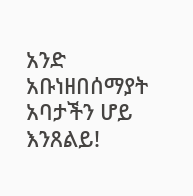አንድ አቡነዘበሰማያት አባታችን ሆይ እንጸልይ!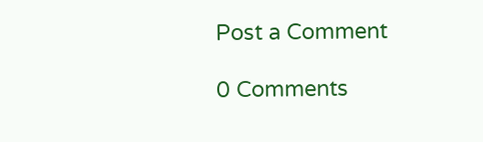Post a Comment

0 Comments